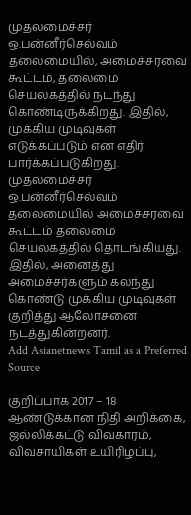முதலமைச்சர் ஒ.பன்னீர்செல்வம் தலைமையில், அமைச்சரவை கூட்டம், தலைமை செயலகத்தில் நடந்து கொண்டிருக்கிறது. இதில், முக்கிய முடிவுகள் எடுக்கப்படும் என எதிர் பார்க்கப்படுகிறது.
முதலமைச்சர் ஒ.பன்னீர்செல்வம் தலைமையில் அமைச்சரவை கூட்டம் தலைமை செயலகத்தில் தொடங்கியது. இதில், அனைத்து அமைச்சர்களும் கலந்து கொண்டு முக்கிய முடிவுகள் குறித்து ஆலோசனை நடத்துகின்றனர்.
Add Asianetnews Tamil as a Preferred Source

குறிப்பாக 2017 – 18 ஆண்டுக்கான நிதி அறிக்கை, ஜல்லிக்கட்டு விவகாரம், விவசாயிகள் உயிரிழப்பு,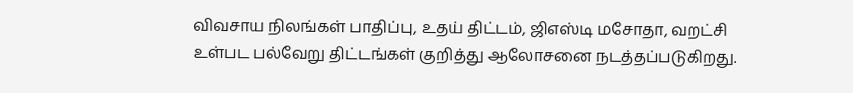விவசாய நிலங்கள் பாதிப்பு, உதய் திட்டம், ஜிஎஸ்டி மசோதா, வறட்சி உள்பட பல்வேறு திட்டங்கள் குறித்து ஆலோசனை நடத்தப்படுகிறது.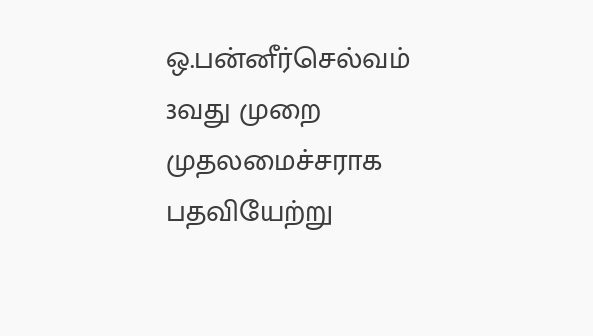ஒ.பன்னீர்செல்வம் 3வது முறை முதலமைச்சராக பதவியேற்று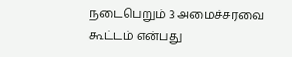நடைபெறும் 3 அமைச்சரவை கூட்டம் என்பது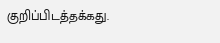குறிப்பிடத்தக்கது.